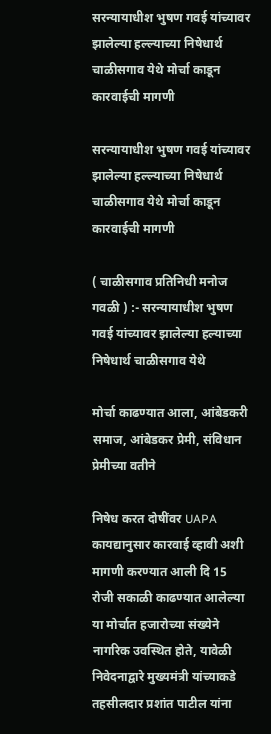सरन्यायाधीश भुषण गवई यांच्यावर झालेल्या हल्ल्याच्या निषेधार्थ चाळीसगाव येथे मोर्चा काडून कारवाईची मागणी

सरन्यायाधीश भुषण गवई यांच्यावर झालेल्या हल्ल्याच्या निषेधार्थ चाळीसगाव येथे मोर्चा काडून कारवाईची मागणी

( चाळीसगाव प्रतिनिधी मनोज गवळी ) :- सरन्यायाधीश भुषण गवई यांच्यावर झालेल्या हल्याच्या निषेधार्थ चाळीसगाव येथे

मोर्चा काढण्यात आला, आंबेडकरी समाज, आंबेडकर प्रेमी, संविधान प्रेमीच्या वतीने

निषेध करत दोषींवर UAPA कायद्यानुसार कारवाई व्हावी अशी मागणी करण्यात आली दि 15 रोजी सकाळी काढण्यात आलेल्या या मोर्चात हजारोच्या संख्येने नागरिक उवस्थित होते, यावेळी निवेदनाद्वारे मुख्यमंत्री यांच्याकडे तहसीलदार प्रशांत पाटील यांना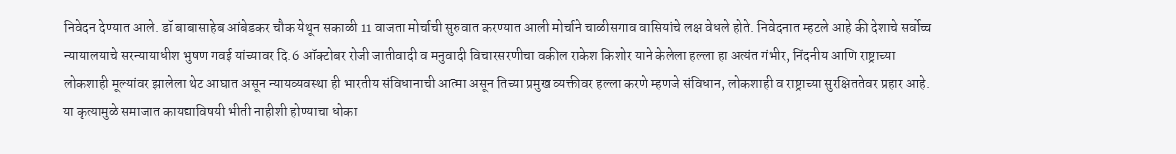निवेदन देण्यात आले. डॉ बाबासाहेब आंबेडकर चौक येथून सकाळी 11 वाजता मोर्चाची सुरुवात करण्यात आली मोर्चाने चाळीसगाव वासियांचे लक्ष वेधले होते. निवेदनात म्हटले आहे की देशाचे सर्वोच्च न्यायालयाचे सरन्यायाधीश भुषण गवई यांच्यावर दि.6 ऑक्टोबर रोजी जातीवादी व मनुवादी विचारसरणीचा वकील राकेश किशोर याने केलेला हल्ला हा अत्यंत गंभीर, निंदनीय आणि राष्ट्राच्या लोकशाही मूल्यांवर झालेला थेट आघात असून न्यायव्यवस्था ही भारतीय संविधानाची आत्मा असून तिच्या प्रमुख व्यक्तीवर हल्ला करणे म्हणजे संविधान, लोकशाही व राष्ट्राच्या सुरक्षिततेवर प्रहार आहे. या कृत्यामुळे समाजात कायद्याविषयी भीती नाहीशी होण्याचा धोका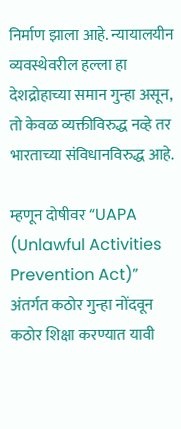निर्माण झाला आहे. न्यायालयीन व्यवस्थेवरील हल्ला हा देशद्रोहाच्या समान गुन्हा असून, तो केवळ व्यक्तीविरुद्ध नव्हे तर भारताच्या संविधानविरुद्ध आहे.

म्हणून दोषीवर “UAPA (Unlawful Activities Prevention Act)” अंतर्गत कठोर गुन्हा नोंदवून कठोर शिक्षा करण्यात यावी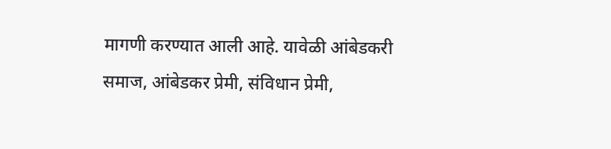मागणी करण्यात आली आहे. यावेळी आंबेडकरी समाज, आंबेडकर प्रेमी, संविधान प्रेमी,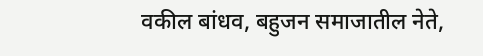वकील बांधव, बहुजन समाजातील नेते,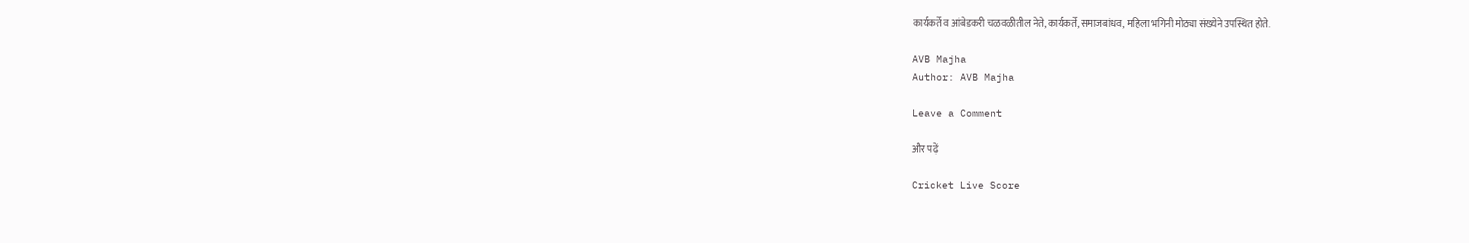कार्यकर्ते व आंबेडकरी चळवळीतील नेते, कार्यकर्ते, समाजबांधव, महिला भगिनी मोठ्या संख्येने उपस्थित होते.

AVB Majha
Author: AVB Majha

Leave a Comment

और पढ़ें

Cricket Live Score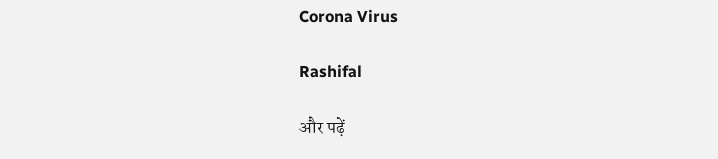Corona Virus

Rashifal

और पढ़ें